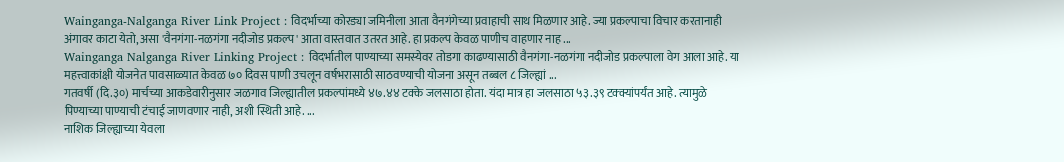Wainganga-Nalganga River Link Project : विदर्भाच्या कोरड्या जमिनीला आता वैनगंगेच्या प्रवाहाची साथ मिळणार आहे. ज्या प्रकल्पाचा विचार करतानाही अंगावर काटा येतो, असा 'वैनगंगा-नळगंगा नदीजोड प्रकल्प' आता वास्तवात उतरत आहे. हा प्रकल्प केवळ पाणीच वाहणार नाह ...
Wainganga Nalganga River Linking Project : विदर्भातील पाण्याच्या समस्येवर तोडगा काढण्यासाठी वैनगंगा-नळगंगा नदीजोड प्रकल्पाला वेग आला आहे. या महत्त्वाकांक्षी योजनेत पावसाळ्यात केवळ ७० दिवस पाणी उचलून वर्षभरासाठी साठवण्याची योजना असून तब्बल ८ जिल्ह्यां ...
गतवर्षी (दि.३०) मार्चच्या आकडेवारीनुसार जळगाव जिल्ह्यातील प्रकल्पांमध्ये ४७.४४ टक्के जलसाठा होता. यंदा मात्र हा जलसाठा ५३.३९ टक्क्यांपर्यंत आहे. त्यामुळे पिण्याच्या पाण्याची टंचाई जाणवणार नाही, अशी स्थिती आहे. ...
नाशिक जिल्ह्याच्या येवला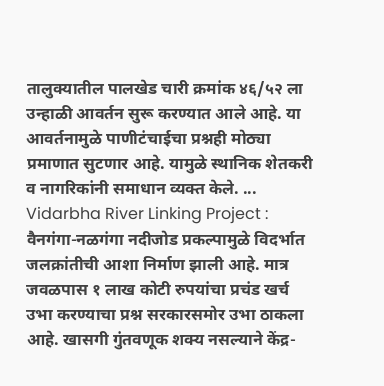तालुक्यातील पालखेड चारी क्रमांक ४६/५२ ला उन्हाळी आवर्तन सुरू करण्यात आले आहे. या आवर्तनामुळे पाणीटंचाईचा प्रश्नही मोठ्या प्रमाणात सुटणार आहे. यामुळे स्थानिक शेतकरी व नागरिकांनी समाधान व्यक्त केले. ...
Vidarbha River Linking Project : वैनगंगा-नळगंगा नदीजोड प्रकल्पामुळे विदर्भात जलक्रांतीची आशा निर्माण झाली आहे. मात्र जवळपास १ लाख कोटी रुपयांचा प्रचंड खर्च उभा करण्याचा प्रश्न सरकारसमोर उभा ठाकला आहे. खासगी गुंतवणूक शक्य नसल्याने केंद्र-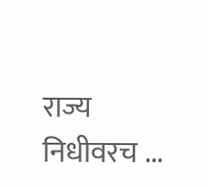राज्य निधीवरच ...